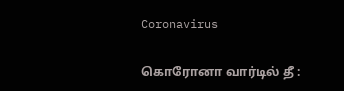Coronavirus

கொரோனா வார்டில் தீ :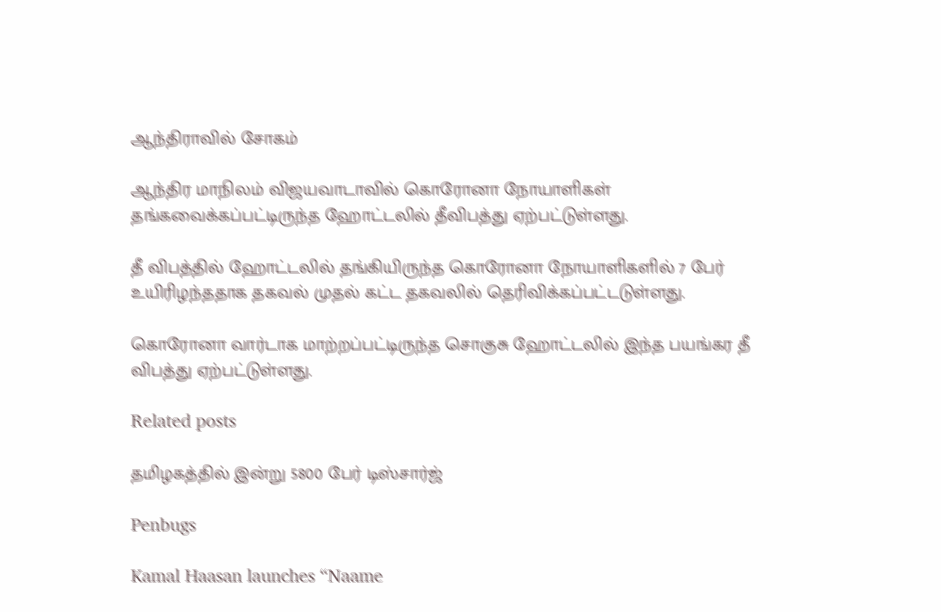ஆந்திராவில் சோகம்

ஆந்திர மாநிலம் விஜயவாடாவில் கொரோனா நோயாளிகள் தங்கவைக்கப்பட்டிருந்த ஹோட்டலில் தீவிபத்து ஏற்பட்டுள்ளது.

தீ விபத்தில் ஹோட்டலில் தங்கியிருந்த கொரோனா நோயாளிகளில் 7 பேர் உயிரிழந்ததாக தகவல் முதல் கட்ட தகவலில் தெரிவிக்கப்பட்டடுள்ளது.

கொரோனா வார்டாக மாற்றப்பட்டிருந்த சொகுசு ஹோட்டலில் இந்த பயங்கர தீ விபத்து ஏற்பட்டுள்ளது.

Related posts

தமிழகத்தில் இன்று 5800 பேர் டிஸ்சார்ஜ்

Penbugs

Kamal Haasan launches “Naame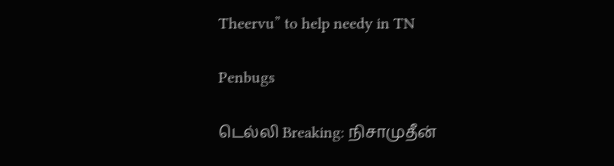Theervu” to help needy in TN

Penbugs

டெல்லி Breaking: நிசாமுதீன்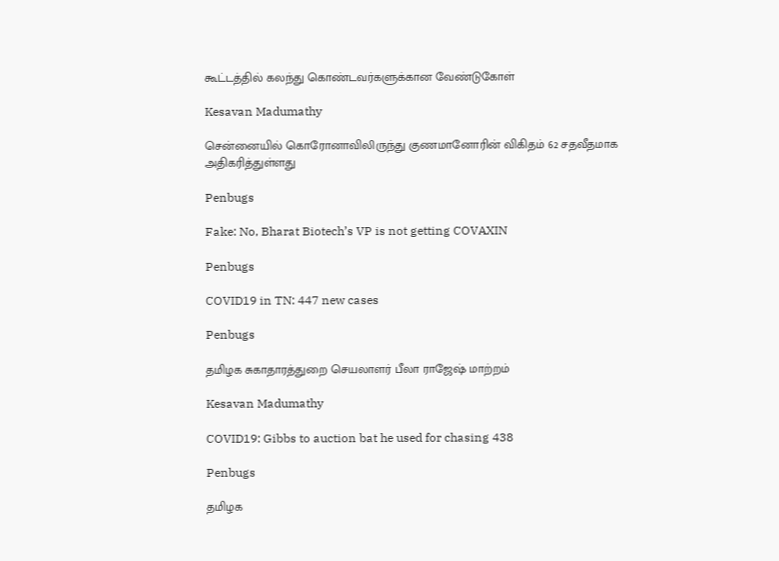கூட்டத்தில் கலந்து கொண்டவர்களுக்கான வேண்டுகோள்

Kesavan Madumathy

சென்னையில் கொரோனாவிலிருந்து குணமானோரின் விகிதம் 62 சதவீதமாக அதிகரித்துள்ளது

Penbugs

Fake: No, Bharat Biotech’s VP is not getting COVAXIN

Penbugs

COVID19 in TN: 447 new cases

Penbugs

தமிழக சுகாதாரத்துறை செயலாளர் பீலா ராஜேஷ் மாற்றம்

Kesavan Madumathy

COVID19: Gibbs to auction bat he used for chasing 438

Penbugs

தமிழக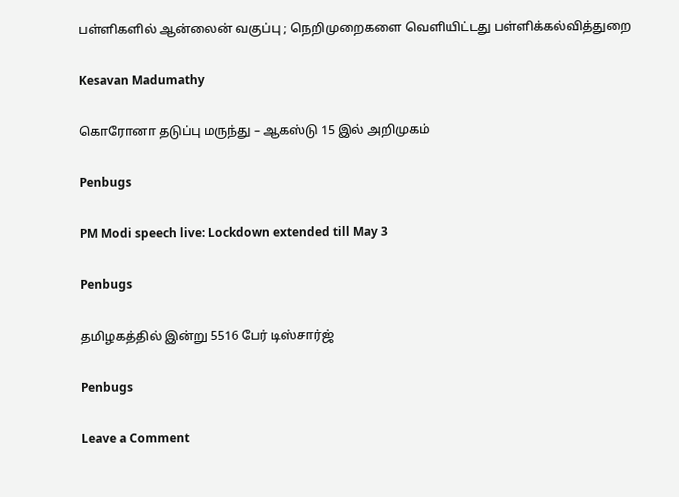பள்ளிகளில் ஆன்லைன் வகுப்பு ; நெறிமுறைகளை வெளியிட்டது பள்ளிக்கல்வித்துறை

Kesavan Madumathy

கொரோனா தடுப்பு மருந்து – ஆகஸ்டு 15 இல் அறிமுகம்

Penbugs

PM Modi speech live: Lockdown extended till May 3

Penbugs

தமிழகத்தில் இன்று 5516 பேர் டிஸ்சார்ஜ்

Penbugs

Leave a Comment